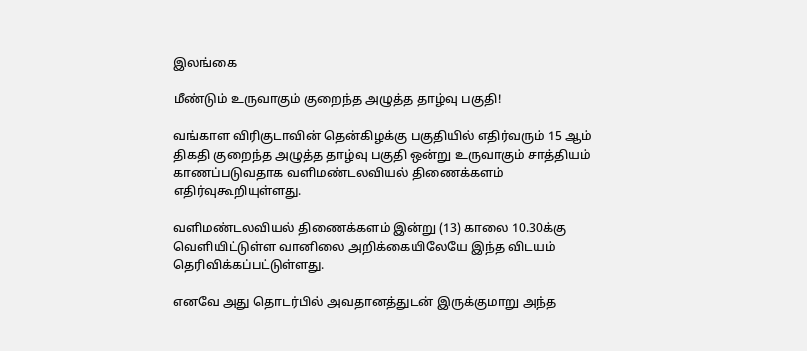இலங்கை

மீண்டும் உருவாகும் குறைந்த அழுத்த தாழ்வு பகுதி!

வங்காள விரிகுடாவின் தென்கிழக்கு பகுதியில் எதிர்வரும் 15 ஆம் திகதி குறைந்த அழுத்த தாழ்வு பகுதி ஒன்று உருவாகும் சாத்தியம் காணப்படுவதாக வளிமண்டலவியல் திணைக்களம் எதிர்வுகூறியுள்ளது.

வளிமண்டலவியல் திணைக்களம் இன்று (13) காலை 10.30க்கு வௌியிட்டுள்ள வானிலை அறிக்கையிலேயே இந்த விடயம் தெரிவிக்கப்பட்டுள்ளது.

எனவே அது தொடர்பில் அவதானத்துடன் இருக்குமாறு அந்த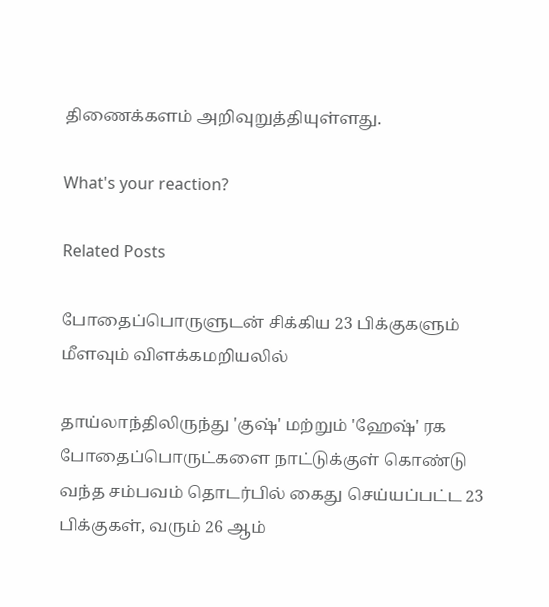திணைக்களம் அறிவுறுத்தியுள்ளது.

What's your reaction?

Related Posts

போதைப்பொருளுடன் சிக்கிய 23 பிக்குகளும் மீளவும் விளக்கமறியலில்

தாய்லாந்திலிருந்து 'குஷ்' மற்றும் 'ஹேஷ்' ரக போதைப்பொருட்களை நாட்டுக்குள் கொண்டு வந்த சம்பவம் தொடர்பில் கைது செய்யப்பட்ட 23 பிக்குகள், வரும் 26 ஆம்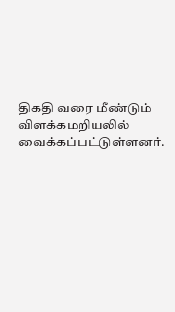திகதி வரை மீண்டும் விளக்கமறியலில் வைக்கப்பட்டுள்ளனர்.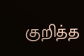குறித்த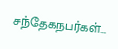சந்தேகநபர்கள்…